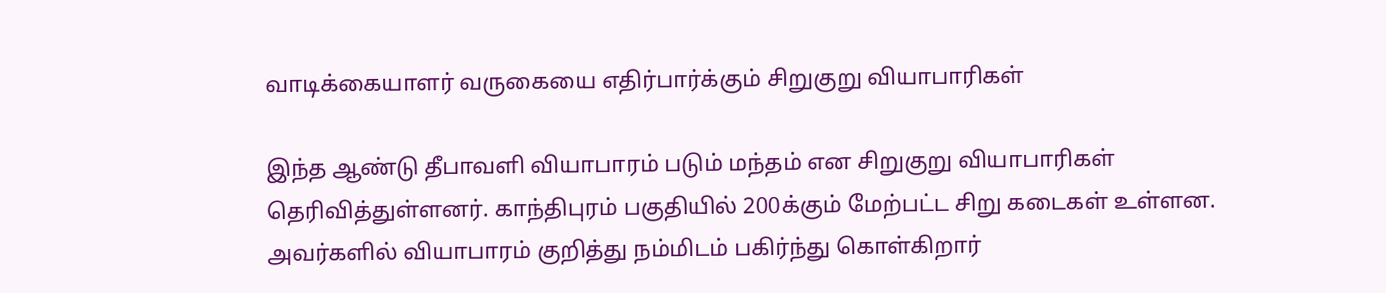வாடிக்கையாளர் வருகையை எதிர்பார்க்கும் சிறுகுறு வியாபாரிகள்

இந்த ஆண்டு தீபாவளி வியாபாரம் படும் மந்தம் என சிறுகுறு வியாபாரிகள் தெரிவித்துள்ளனர். காந்திபுரம் பகுதியில் 200க்கும் மேற்பட்ட சிறு கடைகள் உள்ளன. அவர்களில் வியாபாரம் குறித்து நம்மிடம் பகிர்ந்து கொள்கிறார்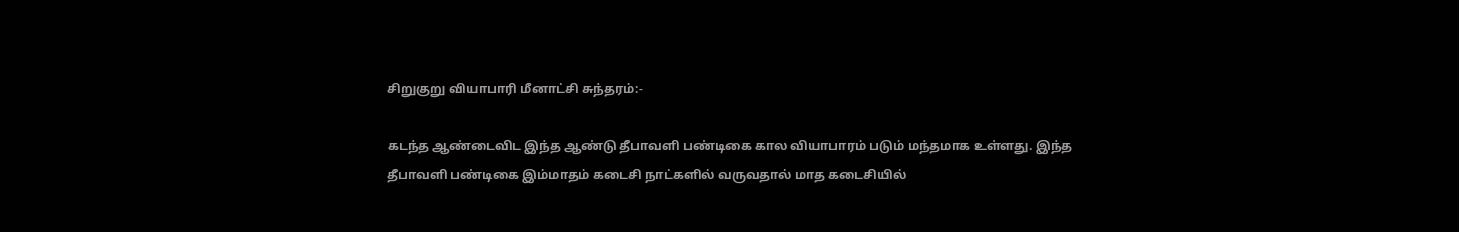சிறுகுறு வியாபாரி மீனாட்சி சுந்தரம்:-

கடந்த ஆண்டைவிட இந்த ஆண்டு தீபாவளி பண்டிகை கால வியாபாரம் படும் மந்தமாக உள்ளது. இந்த தீபாவளி பண்டிகை இம்மாதம் கடைசி நாட்களில் வருவதால் மாத கடைசியில்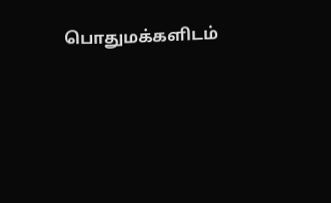பொதுமக்களிடம்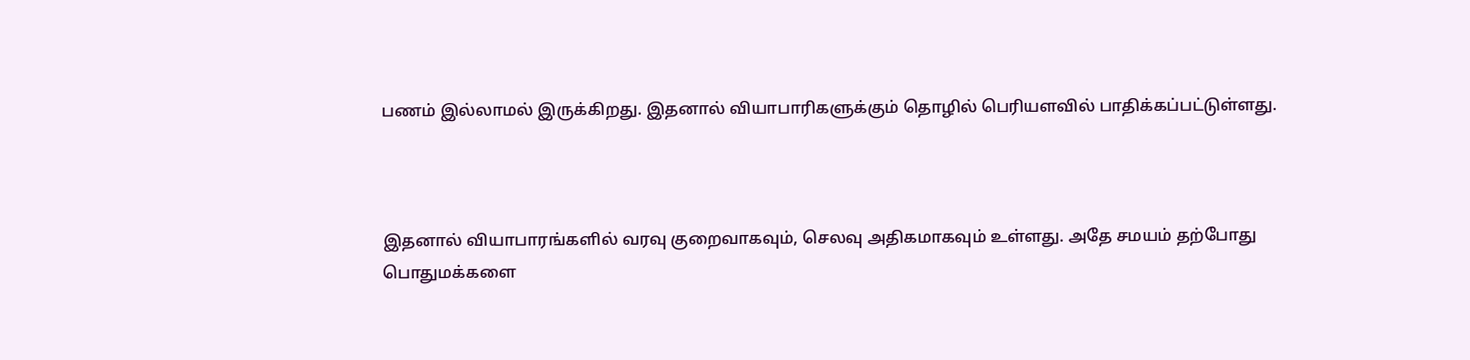பணம் இல்லாமல் இருக்கிறது. இதனால் வியாபாரிகளுக்கும் தொழில் பெரியளவில் பாதிக்கப்பட்டுள்ளது.



இதனால் வியாபாரங்களில் வரவு குறைவாகவும், செலவு அதிகமாகவும் உள்ளது. அதே சமயம் தற்போது பொதுமக்களை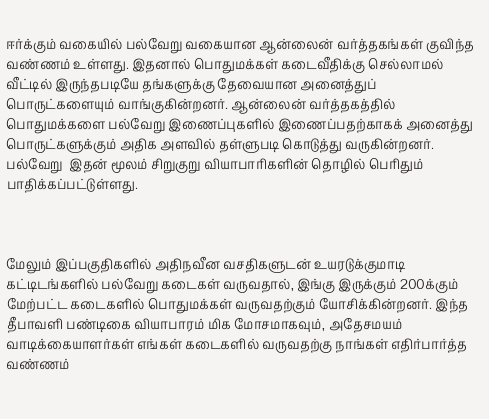ஈர்க்கும் வகையில் பல்வேறு வகையான ஆன்லைன் வர்த்தகங்கள் குவிந்த வண்ணம் உள்ளது. இதனால் பொதுமக்கள் கடைவீதிக்கு செல்லாமல் வீட்டில் இருந்தபடியே தங்களுக்கு தேவையான அனைத்துப் பொருட்களையும் வாங்குகின்றனர். ஆன்லைன் வர்த்தகத்தில் பொதுமக்களை பல்வேறு இணைப்புகளில் இணைப்பதற்காகக் அனைத்து பொருட்களுக்கும் அதிக அளவில் தள்ளுபடி கொடுத்து வருகின்றனர். பல்வேறு  இதன் மூலம் சிறுகுறு வியாபாரிகளின் தொழில் பெரிதும் பாதிக்கப்பட்டுள்ளது.



மேலும் இப்பகுதிகளில் அதிநவீன வசதிகளுடன் உயரடுக்குமாடி கட்டிடங்களில் பல்வேறு கடைகள் வருவதால், இங்கு இருக்கும் 200க்கும் மேற்பட்ட கடைகளில் பொதுமக்கள் வருவதற்கும் யோசிக்கின்றனர். இந்த தீபாவளி பண்டிகை வியாபாரம் மிக மோசமாகவும், அதேசமயம் வாடிக்கையாளர்கள் எங்கள் கடைகளில் வருவதற்கு நாங்கள் எதிர்பார்த்த வண்ணம்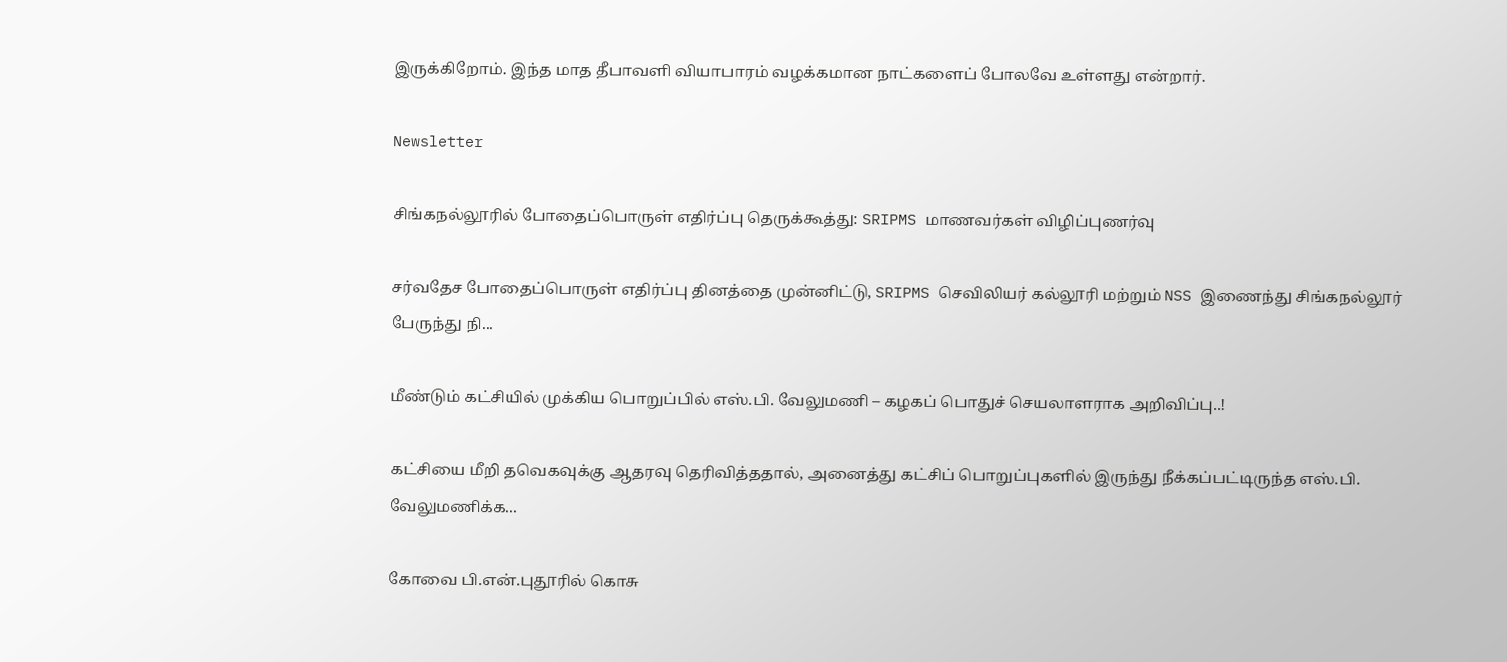இருக்கிறோம். இந்த மாத தீபாவளி வியாபாரம் வழக்கமான நாட்களைப் போலவே உள்ளது என்றார்.

Newsletter

சிங்கநல்லூரில் போதைப்பொருள் எதிர்ப்பு தெருக்கூத்து: SRIPMS மாணவர்கள் விழிப்புணர்வு

சர்வதேச போதைப்பொருள் எதிர்ப்பு தினத்தை முன்னிட்டு, SRIPMS செவிலியர் கல்லூரி மற்றும் NSS இணைந்து சிங்கநல்லூர் பேருந்து நி...

மீண்டும் கட்சியில் முக்கிய பொறுப்பில் எஸ்.பி. வேலுமணி – கழகப் பொதுச் செயலாளராக அறிவிப்பு..!

கட்சியை மீறி தவெகவுக்கு ஆதரவு தெரிவித்ததால், அனைத்து கட்சிப் பொறுப்புகளில் இருந்து நீக்கப்பட்டிருந்த எஸ்.பி. வேலுமணிக்க...

கோவை பி.என்.புதூரில் கொசு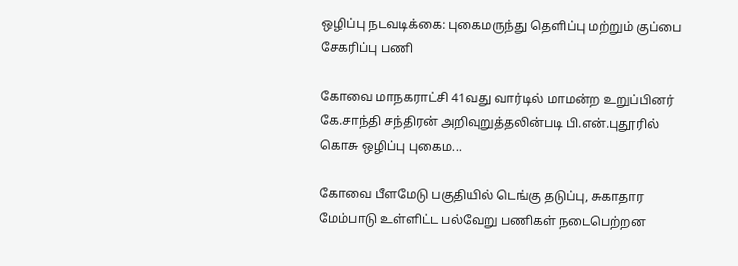ஒழிப்பு நடவடிக்கை: புகைமருந்து தெளிப்பு மற்றும் குப்பை சேகரிப்பு பணி

கோவை மாநகராட்சி 41வது வார்டில் மாமன்ற உறுப்பினர் கே.சாந்தி சந்திரன் அறிவுறுத்தலின்படி பி.என்.புதூரில் கொசு ஒழிப்பு புகைம...

கோவை பீளமேடு பகுதியில் டெங்கு தடுப்பு, சுகாதார மேம்பாடு உள்ளிட்ட பல்வேறு பணிகள் நடைபெற்றன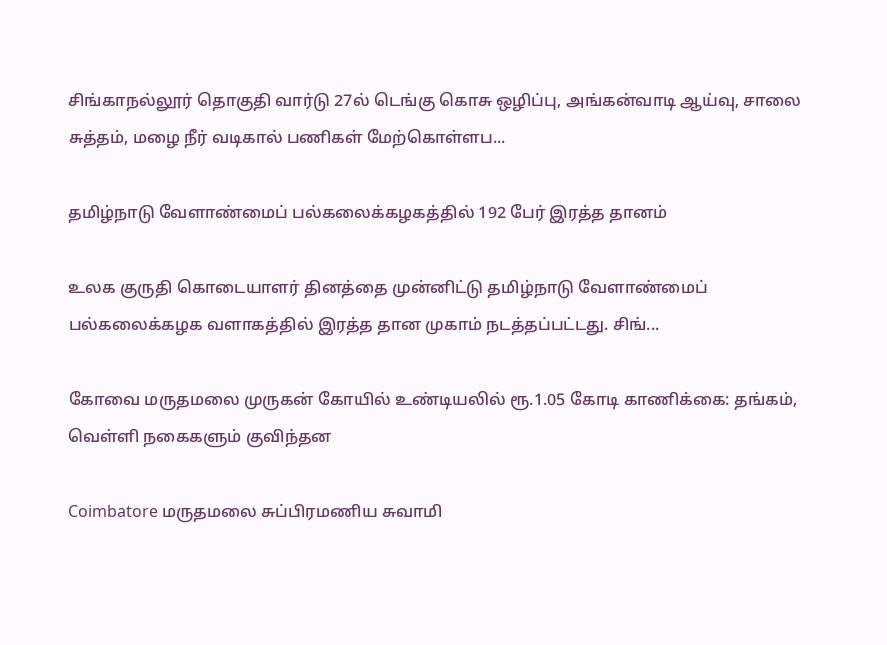சிங்காநல்லூர் தொகுதி வார்டு 27ல் டெங்கு கொசு ஒழிப்பு, அங்கன்வாடி ஆய்வு, சாலை சுத்தம், மழை நீர் வடிகால் பணிகள் மேற்கொள்ளப...

தமிழ்நாடு வேளாண்மைப் பல்கலைக்கழகத்தில் 192 பேர் இரத்த தானம்

உலக குருதி கொடையாளர் தினத்தை முன்னிட்டு தமிழ்நாடு வேளாண்மைப் பல்கலைக்கழக வளாகத்தில் இரத்த தான முகாம் நடத்தப்பட்டது. சிங்...

கோவை மருதமலை முருகன் கோயில் உண்டியலில் ரூ.1.05 கோடி காணிக்கை: தங்கம், வெள்ளி நகைகளும் குவிந்தன

Coimbatore மருதமலை சுப்பிரமணிய சுவாமி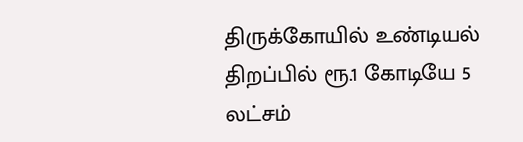திருக்கோயில் உண்டியல் திறப்பில் ரூ.1 கோடியே 5 லட்சம்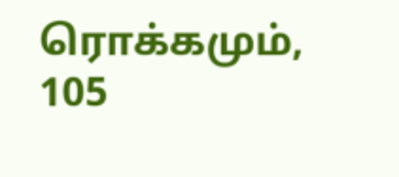ரொக்கமும், 105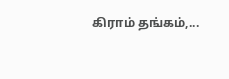கிராம் தங்கம்,...